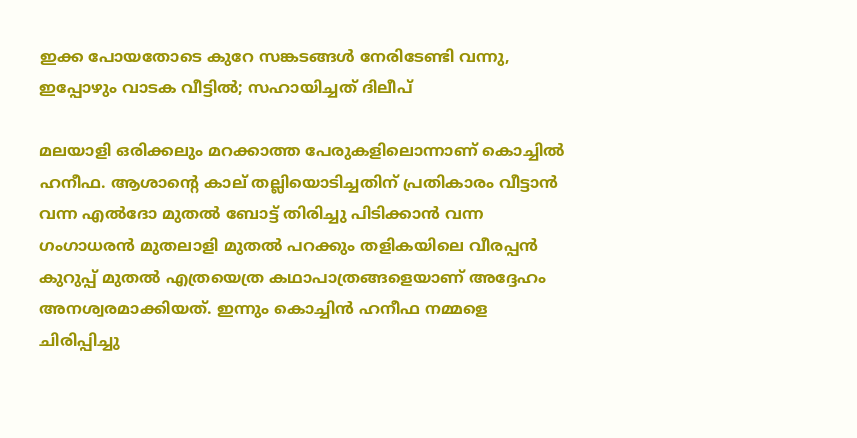ഇക്ക പോയതോടെ കുറേ സങ്കടങ്ങള്‍ നേരിടേണ്ടി വന്നു, ഇപ്പോഴും വാടക വീട്ടില്‍; സഹായിച്ചത് ദിലീപ്

മലയാളി ഒരിക്കലും മറക്കാത്ത പേരുകളിലൊന്നാണ് കൊച്ചില്‍ ഹനീഫ. ആശാന്റെ കാല് തല്ലിയൊടിച്ചതിന് പ്രതികാരം വീട്ടാന്‍ വന്ന എല്‍ദോ മുതല്‍ ബോട്ട് തിരിച്ചു പിടിക്കാന്‍ വന്ന ഗംഗാധരന്‍ മുതലാളി മുതല്‍ പറക്കും തളികയിലെ വീരപ്പന്‍ കുറുപ്പ് മുതല്‍ എത്രയെത്ര കഥാപാത്രങ്ങളെയാണ് അദ്ദേഹം അനശ്വരമാക്കിയത്. ഇന്നും കൊച്ചിന്‍ ഹനീഫ നമ്മളെ ചിരിപ്പിച്ചു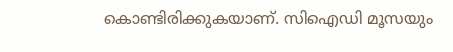കൊണ്ടിരിക്കുകയാണ്. സിഐഡി മൂസയും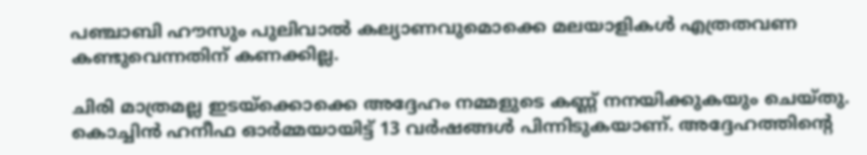പഞ്ചാബി ഹൗസും പുലിവാല്‍ കല്യാണവുമൊക്കെ മലയാളികള്‍ എത്രതവണ കണ്ടുവെന്നതിന് കണക്കില്ല.

ചിരി മാത്രമല്ല ഇടയ്‌ക്കൊക്കെ അദ്ദേഹം നമ്മളുടെ കണ്ണ് നനയിക്കുകയും ചെയ്തു. കൊച്ചിന്‍ ഹനീഫ ഓര്‍മ്മയായിട്ട് 13 വര്‍ഷങ്ങള്‍ പിന്നിടുകയാണ്. അദ്ദേഹത്തിന്റെ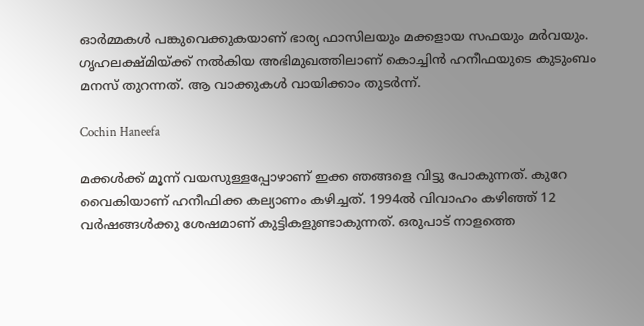ഓര്‍മ്മകള്‍ പങ്കുവെക്കുകയാണ് ഭാര്യ ഫാസിലയും മക്കളായ സഫയും മര്‍വയും. ഗൃഹലക്ഷ്മിയ്ക്ക് നല്‍കിയ അഭിമുഖത്തിലാണ് കൊച്ചിന്‍ ഹനീഫയുടെ കുടുംബം മനസ് തുറന്നത്. ആ വാക്കുകള്‍ വായിക്കാം തുടര്‍ന്ന്.

Cochin Haneefa

മക്കള്‍ക്ക് മൂന്ന് വയസുള്ളപ്പോഴാണ് ഇക്ക ഞങ്ങളെ വിട്ടു പോകുന്നത്. കുറേ വൈകിയാണ് ഹനീഫിക്ക കല്യാണം കഴിച്ചത്. 1994ല്‍ വിവാഹം കഴിഞ്ഞ് 12 വര്‍ഷങ്ങള്‍ക്കു ശേഷമാണ് കുട്ടികളുണ്ടാകുന്നത്. ഒരുപാട് നാളത്തെ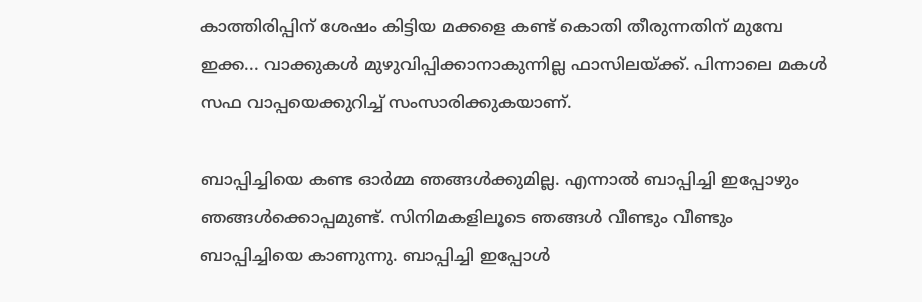കാത്തിരിപ്പിന് ശേഷം കിട്ടിയ മക്കളെ കണ്ട് കൊതി തീരുന്നതിന് മുമ്പേ ഇക്ക... വാക്കുകള്‍ മുഴുവിപ്പിക്കാനാകുന്നില്ല ഫാസിലയ്ക്ക്. പിന്നാലെ മകള്‍ സഫ വാപ്പയെക്കുറിച്ച് സംസാരിക്കുകയാണ്.

ബാപ്പിച്ചിയെ കണ്ട ഓര്‍മ്മ ഞങ്ങള്‍ക്കുമില്ല. എന്നാല്‍ ബാപ്പിച്ചി ഇപ്പോഴും ഞങ്ങള്‍ക്കൊപ്പമുണ്ട്. സിനിമകളിലൂടെ ഞങ്ങള്‍ വീണ്ടും വീണ്ടും ബാപ്പിച്ചിയെ കാണുന്നു. ബാപ്പിച്ചി ഇപ്പോള്‍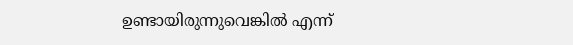ഉണ്ടായിരുന്നുവെങ്കില്‍ എന്ന്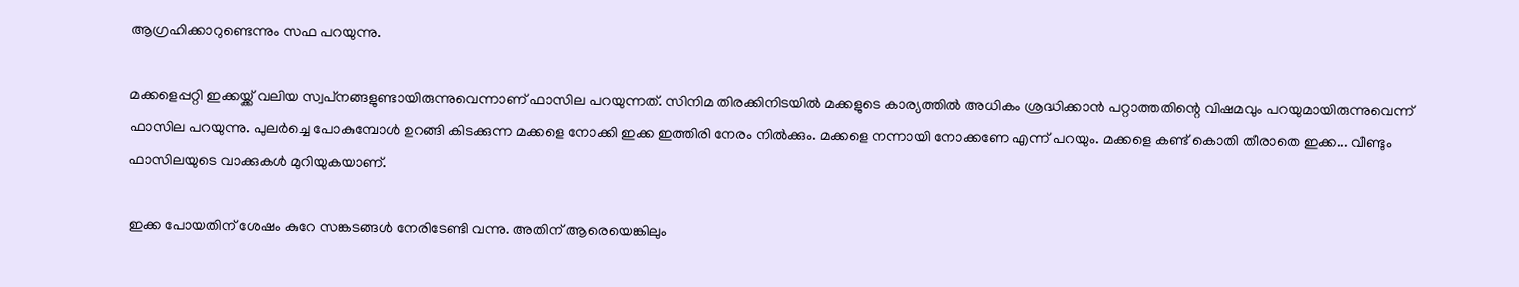ആഗ്രഹിക്കാറുണ്ടെന്നും സഫ പറയുന്നു.

മക്കളെപ്പറ്റി ഇക്കയ്ക്ക് വലിയ സ്വപ്‌നങ്ങളുണ്ടായിരുന്നുവെന്നാണ് ഫാസില പറയുന്നത്. സിനിമ തിരക്കിനിടയില്‍ മക്കളുടെ കാര്യത്തില്‍ അധികം ശ്രദ്ധിക്കാന്‍ പറ്റാത്തതിന്റെ വിഷമവും പറയുമായിരുന്നുവെന്ന് ഫാസില പറയുന്നു. പുലര്‍ച്ചെ പോകുമ്പോള്‍ ഉറങ്ങി കിടക്കുന്ന മക്കളെ നോക്കി ഇക്ക ഇത്തിരി നേരം നില്‍ക്കും. മക്കളെ നന്നായി നോക്കണേ എന്ന് പറയും. മക്കളെ കണ്ട് കൊതി തീരാതെ ഇക്ക... വീണ്ടും ഫാസിലയുടെ വാക്കുകള്‍ മുറിയുകയാണ്.

ഇക്ക പോയതിന് ശേഷം കുറേ സങ്കടങ്ങള്‍ നേരിടേണ്ടി വന്നു. അതിന് ആരെയെങ്കിലും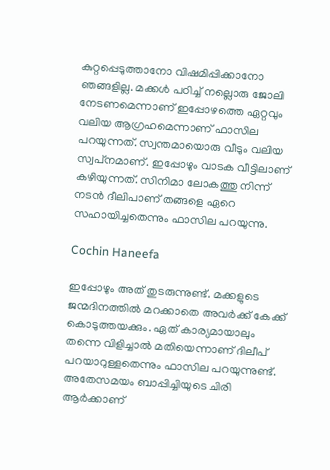കുറ്റപ്പെടുത്താനോ വിഷമിപ്പിക്കാനോ ഞങ്ങളില്ല. മക്കള്‍ പഠിച്ച് നല്ലൊരു ജോലി നേടണമെന്നാണ് ഇപ്പോഴത്തെ ഏറ്റവും വലിയ ആഗ്രഹമെന്നാണ് ഫാസില പറയുന്നത്. സ്വന്തമായൊരു വീടും വലിയ സ്വപ്‌നമാണ്. ഇപ്പോഴും വാടക വീട്ടിലാണ് കഴിയുന്നത്. സിനിമാ ലോകത്തു നിന്ന് നടന്‍ ദീലിപാണ് തങ്ങളെ ഏറെ സഹായിച്ചതെന്നും ഫാസില പറയുന്നു.

Cochin Haneefa

ഇപ്പോഴും അത് തുടരുന്നുണ്ട്. മക്കളുടെ ജന്മദിനത്തില്‍ മറക്കാതെ അവര്‍ക്ക് കേക്ക് കൊടുത്തയക്കും. ഏത് കാര്യമായാലും തന്നെ വിളിച്ചാല്‍ മതിയെന്നാണ് ദിലീപ് പറയാറുള്ളതെന്നും ഫാസില പറയുന്നുണ്ട്. അതേസമയം ബാപ്പിച്ചിയുടെ ചിരി ആര്‍ക്കാണ്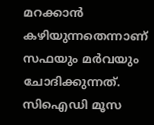മറക്കാന്‍ കഴിയുന്നതെന്നാണ് സഫയും മര്‍വയും ചോദിക്കുന്നത്. സിഐഡി മൂസ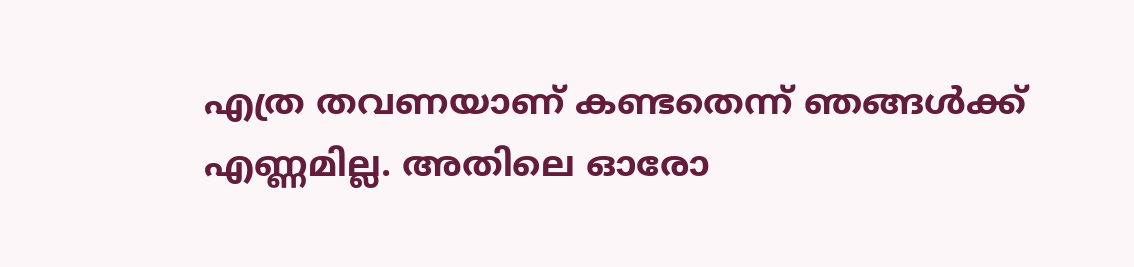എത്ര തവണയാണ് കണ്ടതെന്ന് ഞങ്ങള്‍ക്ക് എണ്ണമില്ല. അതിലെ ഓരോ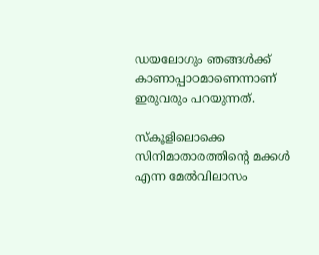ഡയലോഗും ഞങ്ങള്‍ക്ക് കാണാപ്പാഠമാണെന്നാണ് ഇരുവരും പറയുന്നത്.

സ്‌കൂളിലൊക്കെ സിനിമാതാരത്തിന്റെ മക്കള്‍ എന്ന മേല്‍വിലാസം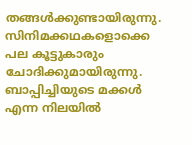തങ്ങള്‍ക്കുണ്ടായിരുന്നു. സിനിമക്കഥകളൊക്കെ പല കൂട്ടുകാരും ചോദിക്കുമായിരുന്നു. ബാപ്പിച്ചിയുടെ മക്കള്‍ എന്ന നിലയില്‍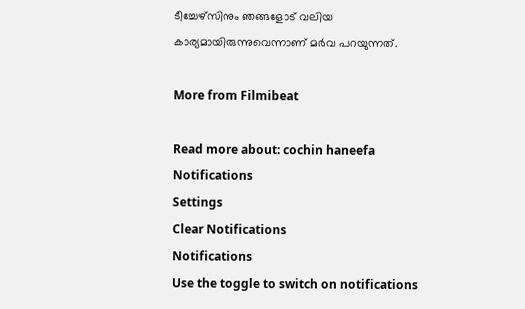ടീച്ചേഴ്‌സിനും ഞങ്ങളോട് വലിയ കാര്യമായിരുന്നുവെന്നാണ് മര്‍വ പറയുന്നത്.

More from Filmibeat

Read more about: cochin haneefa
Notifications
Settings
Clear Notifications
Notifications
Use the toggle to switch on notifications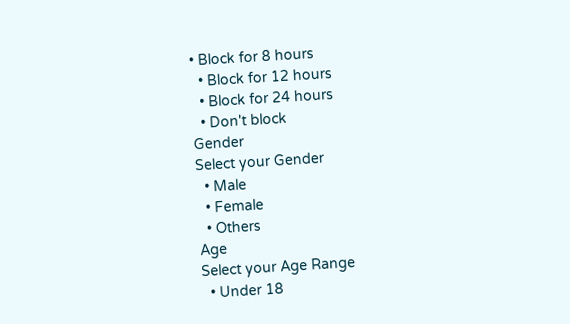• Block for 8 hours
  • Block for 12 hours
  • Block for 24 hours
  • Don't block
Gender
Select your Gender
  • Male
  • Female
  • Others
Age
Select your Age Range
  • Under 18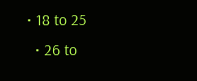• 18 to 25
  • 26 to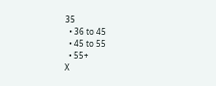35
  • 36 to 45
  • 45 to 55
  • 55+
X